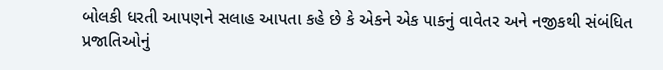બોલકી ધરતી આપણને સલાહ આપતા કહે છે કે એકને એક પાકનું વાવેતર અને નજીકથી સંબંધિત પ્રજાતિઓનું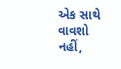એક સાથે વાવશો નહીં,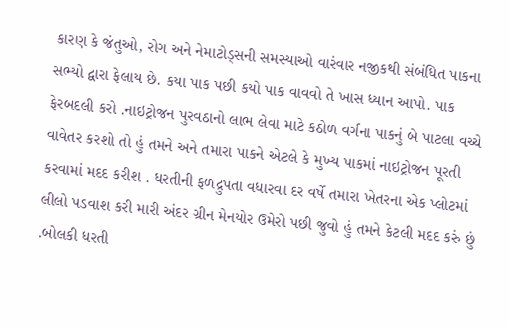કારણ કે જંતુઓ, રોગ અને નેમાટોડ્સની સમસ્યાઓ વારંવાર નજીકથી સંબંધિત પાકના સભ્યો દ્વારા ફેલાય છે. કયા પાક પછી કયો પાક વાવવો તે ખાસ ધ્યાન આપો. પાક ફેરબદલી કરો .નાઇટ્રોજન પુરવઠાનો લાભ લેવા માટે કઠોળ વર્ગના પાકનું બે પાટલા વચ્ચે વાવેતર કરશો તો હું તમને અને તમારા પાકને એટલે કે મુખ્ય પાકમાં નાઇટ્રોજન પૂરતી કરવામાં મદદ કરીશ . ધરતીની ફળદ્રુપતા વધારવા દર વર્ષે તમારા ખેતરના એક પ્લોટમાં લીલો પડવાશ કરી મારી અંદર ગ્રીન મેનયોર ઉમેરો પછી જુવો હું તમને કેટલી મદદ કરું છું .બોલકી ધરતી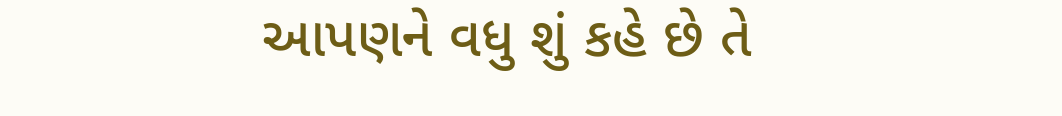આપણને વધુ શું કહે છે તે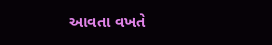આવતા વખતે